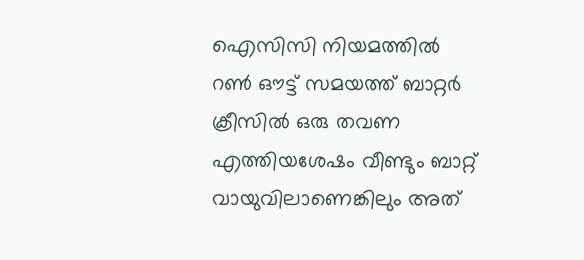ഐസിസി നിയമത്തില്‍ റണ്‍ ഔട്ട് സമയത്ത് ബാറ്റര്‍ ക്രീസില്‍ ഒരു തവണ എത്തിയശേഷം വീണ്ടും ബാറ്റ് വായുവിലാണെങ്കിലും അത്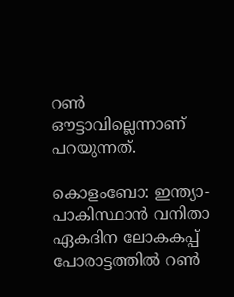റണ്‍ ഔട്ടാവില്ലെന്നാണ് പറയുന്നത്.

കൊളംബോ: ഇന്ത്യാ-പാകിസ്ഥാന്‍ വനിതാ ഏകദിന ലോകകപ്പ് പോരാട്ടത്തില്‍ റണ്‍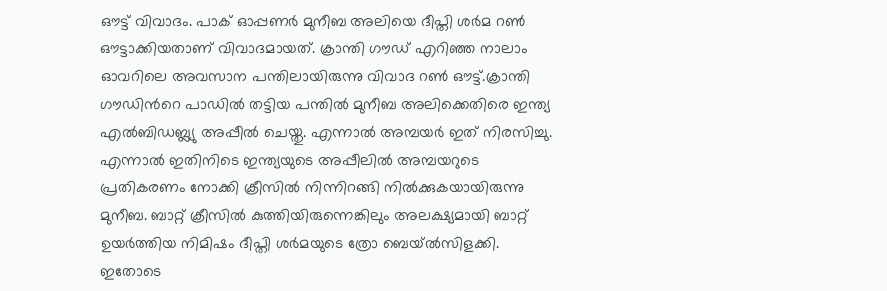ഔട്ട് വിവാദം. പാക് ഓപ്പണര്‍ മുനീബ അലിയെ ദീപ്തി ശര്‍മ റണ്‍ ഔട്ടാക്കിയതാണ് വിവാദമായത്. ക്രാന്തി ഗൗഡ‍് എറിഞ്ഞ നാലാം ഓവറിലെ അവസാന പന്തിലായിരുന്നു വിവാദ റണ്‍ ഔട്ട്.ക്രാന്തി ഗൗഡിന്‍റെ പാഡില്‍ തട്ടിയ പന്തില്‍ മുനീബ അലിക്കെതിരെ ഇന്ത്യ എല്‍ബിഡബ്ല്യു അപ്പീല്‍ ചെയ്തു. എന്നാല്‍ അമ്പയര്‍ ഇത് നിരസിച്ചു. എന്നാല്‍ ഇതിനിടെ ഇന്ത്യയുടെ അപ്പീലില്‍ അമ്പയറുടെ പ്രതികരണം നോക്കി ക്രീസില്‍ നിന്നിറങ്ങി നില്‍ക്കുകയായിരുന്നു മുനീബ. ബാറ്റ് ക്രീസില്‍ കുത്തിയിരുന്നെങ്കിലും അലക്ഷ്യമായി ബാറ്റ് ഉയര്‍ത്തിയ നിമിഷം ദീപ്തി ശര്‍മയുടെ ത്രോ ബെയ്‌ൽസിളക്കി. ഇതോടെ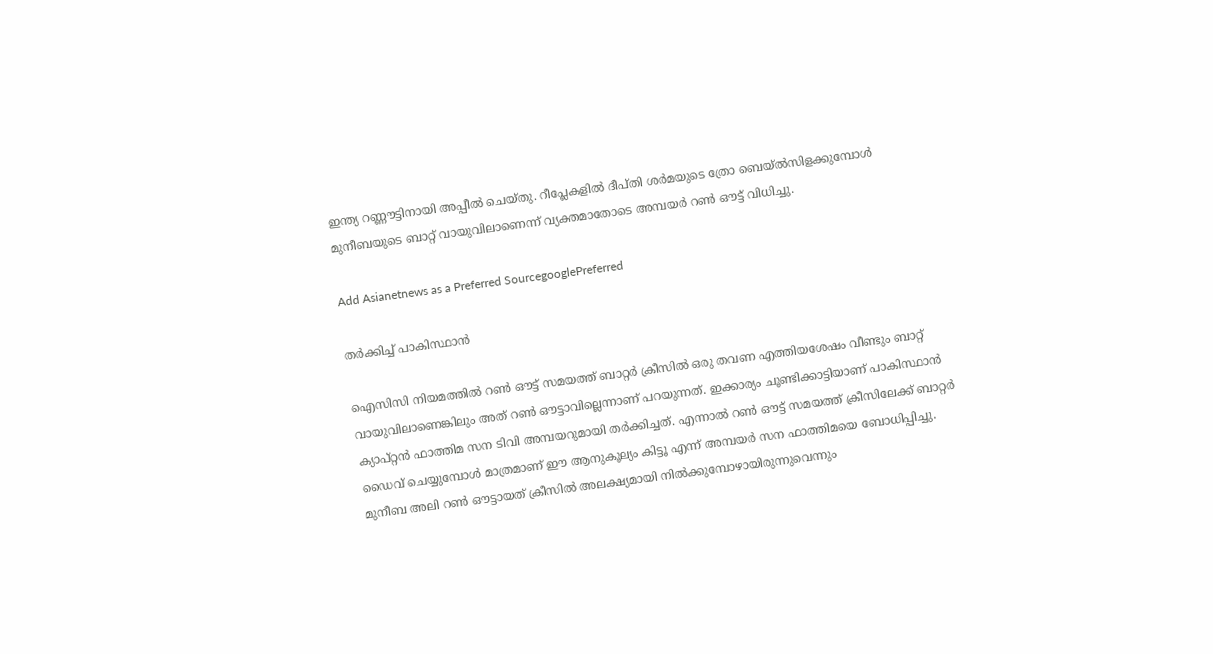ഇന്ത്യ റണ്ണൗട്ടിനായി അപ്പീല്‍ ചെയ്തു. റീപ്ലേകളില്‍ ദീപ്തി ശര്‍മയുടെ ത്രോ ബെയ്ല്‍സിളക്കുമ്പോള്‍ മുനീബയുടെ ബാറ്റ് വായുവിലാണെന്ന് വ്യക്തമാതോടെ അമ്പയര്‍ റൺ ഔട്ട് വിധിച്ചു.

Add Asianetnews as a Preferred SourcegooglePreferred

തര്‍ക്കിച്ച് പാകിസ്ഥാന്‍

ഐസിസി നിയമത്തില്‍ റണ്‍ ഔട്ട് സമയത്ത് ബാറ്റര്‍ ക്രീസില്‍ ഒരു തവണ എത്തിയശേഷം വീണ്ടും ബാറ്റ് വായുവിലാണെങ്കിലും അത് റണ്‍ ഔട്ടാവില്ലെന്നാണ് പറയുന്നത്. ഇക്കാര്യം ചൂണ്ടിക്കാട്ടിയാണ് പാകിസ്ഥാന്‍ ക്യാപ്റ്റൻ ഫാത്തിമ സന ടിവി അമ്പയറുമായി തര്‍ക്കിച്ചത്. എന്നാല്‍ റണ്‍ ഔട്ട് സമയത്ത് ക്രീസിലേക്ക് ബാറ്റര്‍ ഡൈവ് ചെയ്യുമ്പോൾ മാത്രമാണ് ഈ ആനുകൂല്യം കിട്ടൂ എന്ന് അമ്പയ‍ർ സന ഫാത്തിമയെ ബോധിപ്പിച്ചു. മുനീബ അലി റണ്‍ ഔട്ടായത് ക്രീസില്‍ അലക്ഷ്യമായി നില്‍ക്കുമ്പോഴായിരുന്നുവെന്നും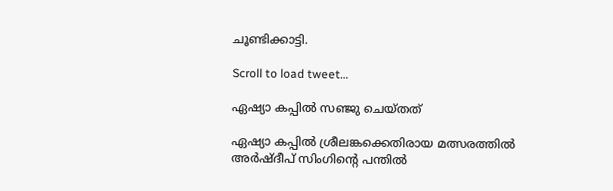ചൂണ്ടിക്കാട്ടി.

Scroll to load tweet…

ഏഷ്യാ കപ്പില്‍ സഞ്ജു ചെയ്തത്

ഏഷ്യാ കപ്പില്‍ ശ്രീലങ്കക്കെതിരായ മത്സരത്തില്‍ അര്‍ഷ്ദീപ് സിംഗിന്‍റെ പന്തില്‍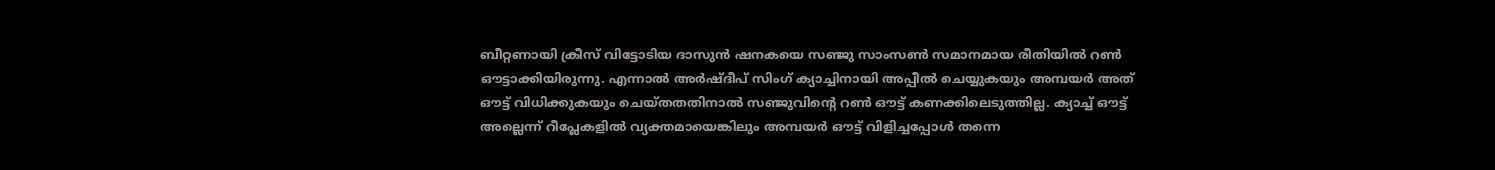ബീറ്റണായി ക്രീസ് വിട്ടോടിയ ദാസുന്‍ ഷനകയെ സഞ്ജു സാംസണ്‍ സമാനമായ രീതിയില്‍ റണ്‍ ഔട്ടാക്കിയിരുന്നു. എന്നാല്‍ അര്‍ഷ്ദീപ് സിംഗ് ക്യാച്ചിനായി അപ്പീല്‍ ചെയ്യുകയും അമ്പയര്‍ അത് ഔട്ട് വിധിക്കുകയും ചെയ്തതതിനാല്‍ സഞ്ജുവിന്‍റെ റണ്‍ ഔട്ട് കണക്കിലെടുത്തില്ല. ക്യാച്ച് ഔട്ട് അല്ലെന്ന് റീപ്ലേകളില്‍ വ്യക്തമായെങ്കിലും അമ്പയര്‍ ഔട്ട് വിളിച്ചപ്പോള്‍ തന്നെ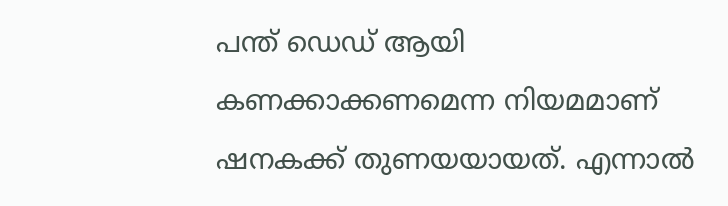പന്ത് ഡെഡ് ആയി കണക്കാക്കണമെന്ന നിയമമാണ് ഷനകക്ക് തുണയയായത്. എന്നാല്‍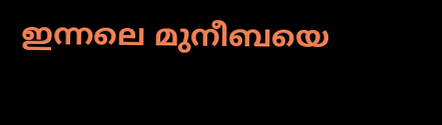ഇന്നലെ മുനീബയെ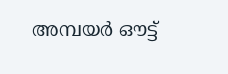അമ്പയര്‍ ഔട്ട്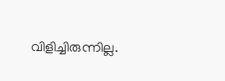വിളിച്ചിരുന്നില്ല.